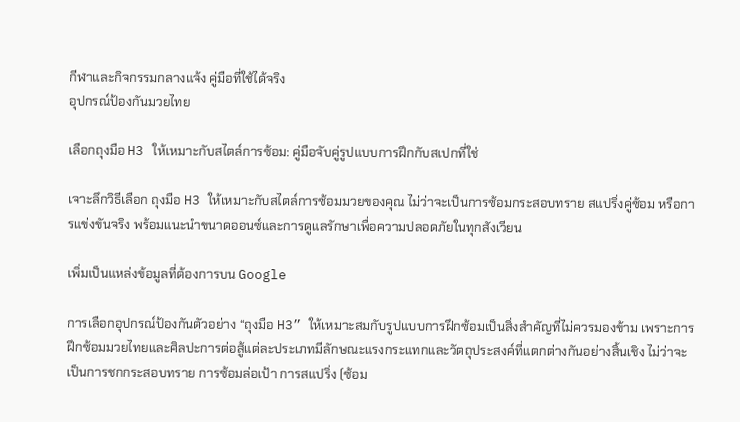กีฬาและกิจกรรมกลางแจ้ง คู่มือที่ใช้ได้จริง
อุปกรณ์ป้องกันมวยไทย

เลือกถุงมือ H3 ให้เหมาะกับสไตล์การซ้อม: คู่มือจับคู่รูปแบบการฝึกกับสเปกที่ใช่

เจาะลึกวิธีเลือก ถุงมือ H3 ให้เหมาะกับสไตล์การซ้อมมวยของคุณ ไม่ว่าจะเป็นการซ้อมกระสอบทราย สแปริ่งคู่ซ้อม หรือการแข่งขันจริง พร้อมแนะนำขนาดออนซ์และการดูแลรักษาเพื่อความปลอดภัยในทุกสังเวียน

เพิ่มเป็นแหล่งข้อมูลที่ต้องการบน Google

การเลือกอุปกรณ์ป้องกันตัวอย่าง “ถุงมือ H3” ให้เหมาะสมกับรูปแบบการฝึกซ้อมเป็นสิ่งสำคัญที่ไม่ควรมองข้าม เพราะการฝึกซ้อมมวยไทยและศิลปะการต่อสู้แต่ละประเภทมีลักษณะแรงกระแทกและวัตถุประสงค์ที่แตกต่างกันอย่างสิ้นเชิง ไม่ว่าจะเป็นการชกกระสอบทราย การซ้อมล่อเป้า การสแปริ่ง (ซ้อม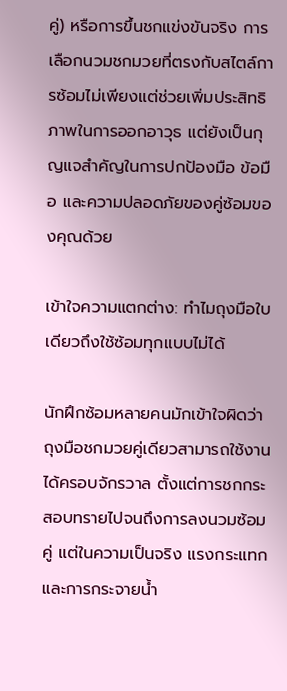คู่) หรือการขึ้นชกแข่งขันจริง การเลือกนวมชกมวยที่ตรงกับสไตล์การซ้อมไม่เพียงแต่ช่วยเพิ่มประสิทธิภาพในการออกอาวุธ แต่ยังเป็นกุญแจสำคัญในการปกป้องมือ ข้อมือ และความปลอดภัยของคู่ซ้อมของคุณด้วย

เข้าใจความแตกต่าง: ทำไมถุงมือใบเดียวถึงใช้ซ้อมทุกแบบไม่ได้

นักฝึกซ้อมหลายคนมักเข้าใจผิดว่าถุงมือชกมวยคู่เดียวสามารถใช้งานได้ครอบจักรวาล ตั้งแต่การชกกระสอบทรายไปจนถึงการลงนวมซ้อมคู่ แต่ในความเป็นจริง แรงกระแทกและการกระจายน้ำ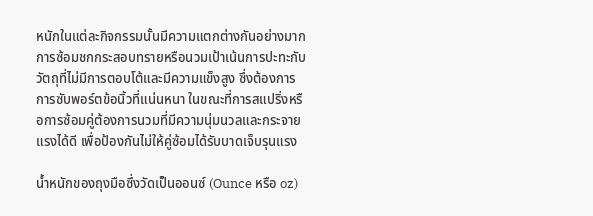หนักในแต่ละกิจกรรมนั้นมีความแตกต่างกันอย่างมาก การซ้อมชกกระสอบทรายหรือนวมเป้าเน้นการปะทะกับวัตถุที่ไม่มีการตอบโต้และมีความแข็งสูง ซึ่งต้องการการซับพอร์ตข้อนิ้วที่แน่นหนา ในขณะที่การสแปริ่งหรือการซ้อมคู่ต้องการนวมที่มีความนุ่มนวลและกระจายแรงได้ดี เพื่อป้องกันไม่ให้คู่ซ้อมได้รับบาดเจ็บรุนแรง

น้ำหนักของถุงมือซึ่งวัดเป็นออนซ์ (Ounce หรือ oz)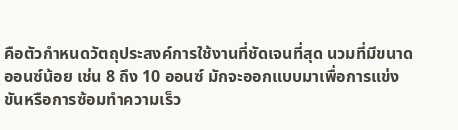คือตัวกำหนดวัตถุประสงค์การใช้งานที่ชัดเจนที่สุด นวมที่มีขนาดออนซ์น้อย เช่น 8 ถึง 10 ออนซ์ มักจะออกแบบมาเพื่อการแข่งขันหรือการซ้อมทำความเร็ว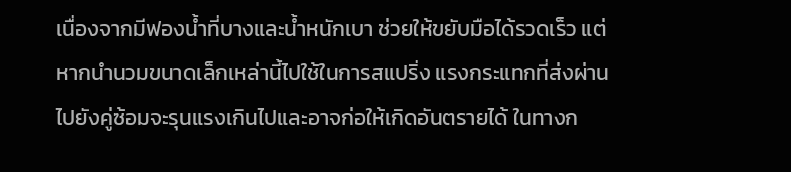เนื่องจากมีฟองน้ำที่บางและน้ำหนักเบา ช่วยให้ขยับมือได้รวดเร็ว แต่หากนำนวมขนาดเล็กเหล่านี้ไปใช้ในการสแปริ่ง แรงกระแทกที่ส่งผ่านไปยังคู่ซ้อมจะรุนแรงเกินไปและอาจก่อให้เกิดอันตรายได้ ในทางก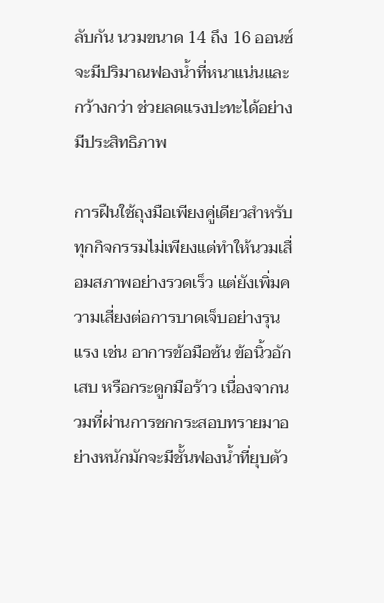ลับกัน นวมขนาด 14 ถึง 16 ออนซ์ จะมีปริมาณฟองน้ำที่หนาแน่นและกว้างกว่า ช่วยลดแรงปะทะได้อย่างมีประสิทธิภาพ

การฝืนใช้ถุงมือเพียงคู่เดียวสำหรับทุกกิจกรรมไม่เพียงแต่ทำให้นวมเสื่อมสภาพอย่างรวดเร็ว แต่ยังเพิ่มความเสี่ยงต่อการบาดเจ็บอย่างรุนแรง เช่น อาการข้อมือซ้น ข้อนิ้วอักเสบ หรือกระดูกมือร้าว เนื่องจากนวมที่ผ่านการชกกระสอบทรายมาอย่างหนักมักจะมีชั้นฟองน้ำที่ยุบตัว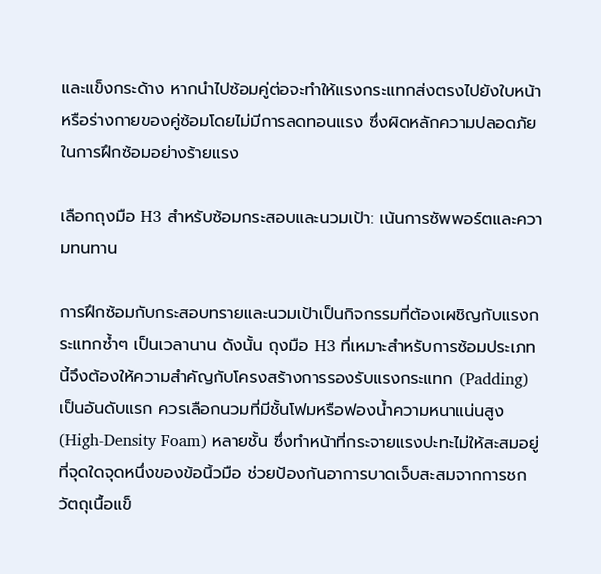และแข็งกระด้าง หากนำไปซ้อมคู่ต่อจะทำให้แรงกระแทกส่งตรงไปยังใบหน้าหรือร่างกายของคู่ซ้อมโดยไม่มีการลดทอนแรง ซึ่งผิดหลักความปลอดภัยในการฝึกซ้อมอย่างร้ายแรง

เลือกถุงมือ H3 สำหรับซ้อมกระสอบและนวมเป้า: เน้นการซัพพอร์ตและความทนทาน

การฝึกซ้อมกับกระสอบทรายและนวมเป้าเป็นกิจกรรมที่ต้องเผชิญกับแรงกระแทกซ้ำๆ เป็นเวลานาน ดังนั้น ถุงมือ H3 ที่เหมาะสำหรับการซ้อมประเภทนี้จึงต้องให้ความสำคัญกับโครงสร้างการรองรับแรงกระแทก (Padding) เป็นอันดับแรก ควรเลือกนวมที่มีชั้นโฟมหรือฟองน้ำความหนาแน่นสูง (High-Density Foam) หลายชั้น ซึ่งทำหน้าที่กระจายแรงปะทะไม่ให้สะสมอยู่ที่จุดใดจุดหนึ่งของข้อนิ้วมือ ช่วยป้องกันอาการบาดเจ็บสะสมจากการชกวัตถุเนื้อแข็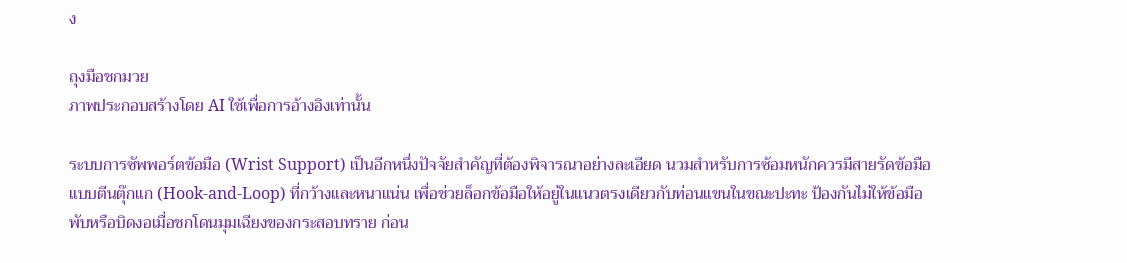ง

ถุงมือชกมวย
ภาพประกอบสร้างโดย AI ใช้เพื่อการอ้างอิงเท่านั้น

ระบบการซัพพอร์ตข้อมือ (Wrist Support) เป็นอีกหนึ่งปัจจัยสำคัญที่ต้องพิจารณาอย่างละเอียด นวมสำหรับการซ้อมหนักควรมีสายรัดข้อมือแบบตีนตุ๊กแก (Hook-and-Loop) ที่กว้างและหนาแน่น เพื่อช่วยล็อกข้อมือให้อยู่ในแนวตรงเดียวกับท่อนแขนในขณะปะทะ ป้องกันไม่ให้ข้อมือพับหรือบิดงอเมื่อชกโดนมุมเฉียงของกระสอบทราย ก่อน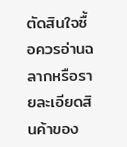ตัดสินใจซื้อควรอ่านฉลากหรือรายละเอียดสินค้าของ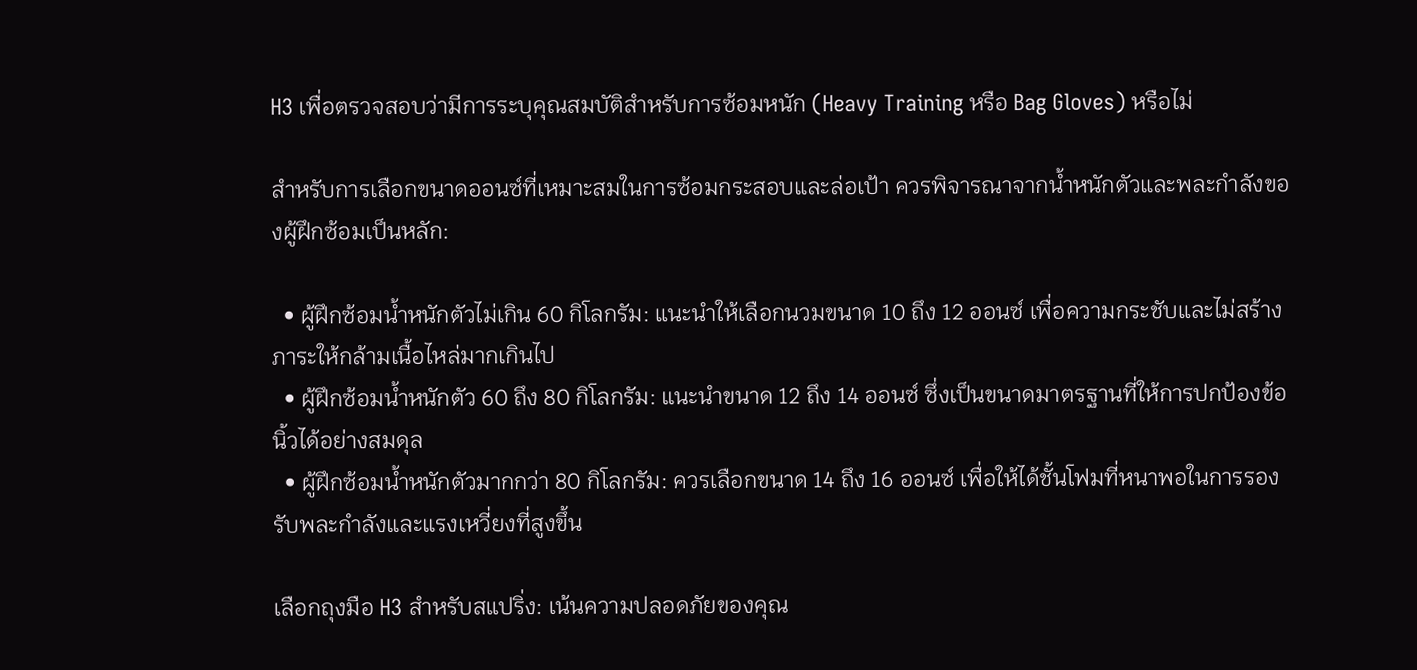H3 เพื่อตรวจสอบว่ามีการระบุคุณสมบัติสำหรับการซ้อมหนัก (Heavy Training หรือ Bag Gloves) หรือไม่

สำหรับการเลือกขนาดออนซ์ที่เหมาะสมในการซ้อมกระสอบและล่อเป้า ควรพิจารณาจากน้ำหนักตัวและพละกำลังของผู้ฝึกซ้อมเป็นหลัก:

  • ผู้ฝึกซ้อมน้ำหนักตัวไม่เกิน 60 กิโลกรัม: แนะนำให้เลือกนวมขนาด 10 ถึง 12 ออนซ์ เพื่อความกระชับและไม่สร้างภาระให้กล้ามเนื้อไหล่มากเกินไป
  • ผู้ฝึกซ้อมน้ำหนักตัว 60 ถึง 80 กิโลกรัม: แนะนำขนาด 12 ถึง 14 ออนซ์ ซึ่งเป็นขนาดมาตรฐานที่ให้การปกป้องข้อนิ้วได้อย่างสมดุล
  • ผู้ฝึกซ้อมน้ำหนักตัวมากกว่า 80 กิโลกรัม: ควรเลือกขนาด 14 ถึง 16 ออนซ์ เพื่อให้ได้ชั้นโฟมที่หนาพอในการรองรับพละกำลังและแรงเหวี่ยงที่สูงขึ้น

เลือกถุงมือ H3 สำหรับสแปริ่ง: เน้นความปลอดภัยของคุณ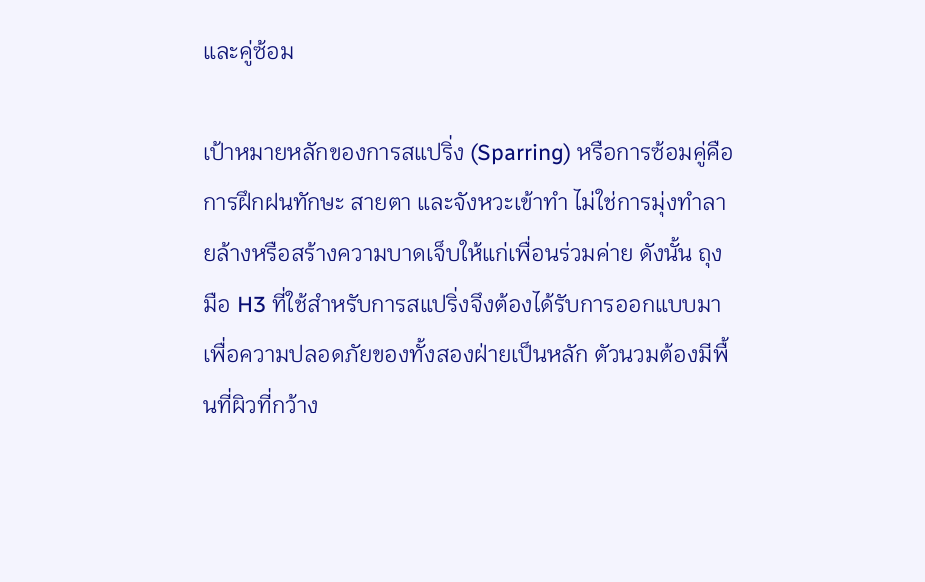และคู่ซ้อม

เป้าหมายหลักของการสแปริ่ง (Sparring) หรือการซ้อมคู่คือการฝึกฝนทักษะ สายตา และจังหวะเข้าทำ ไม่ใช่การมุ่งทำลายล้างหรือสร้างความบาดเจ็บให้แก่เพื่อนร่วมค่าย ดังนั้น ถุงมือ H3 ที่ใช้สำหรับการสแปริ่งจึงต้องได้รับการออกแบบมาเพื่อความปลอดภัยของทั้งสองฝ่ายเป็นหลัก ตัวนวมต้องมีพื้นที่ผิวที่กว้าง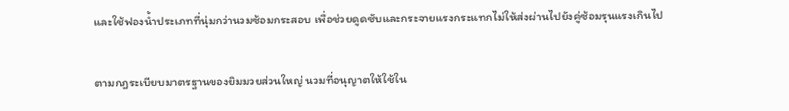และใช้ฟองน้ำประเภทที่นุ่มกว่านวมซ้อมกระสอบ เพื่อช่วยดูดซับและกระจายแรงกระแทกไม่ให้ส่งผ่านไปยังคู่ซ้อมรุนแรงเกินไป

ตามกฎระเบียบมาตรฐานของยิมมวยส่วนใหญ่ นวมที่อนุญาตให้ใช้ใน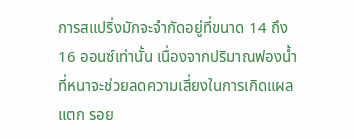การสแปริ่งมักจะจำกัดอยู่ที่ขนาด 14 ถึง 16 ออนซ์เท่านั้น เนื่องจากปริมาณฟองน้ำที่หนาจะช่วยลดความเสี่ยงในการเกิดแผลแตก รอย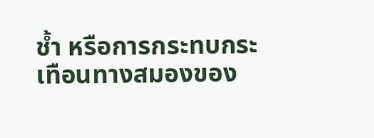ช้ำ หรือการกระทบกระเทือนทางสมองของ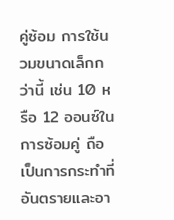คู่ซ้อม การใช้นวมขนาดเล็กกว่านี้ เช่น 10 หรือ 12 ออนซ์ในการซ้อมคู่ ถือเป็นการกระทำที่อันตรายและอา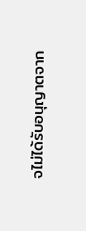จไม่ได้รับอนุญาตจาก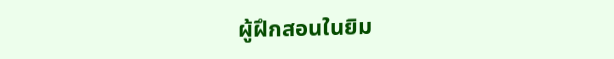ผู้ฝึกสอนในยิม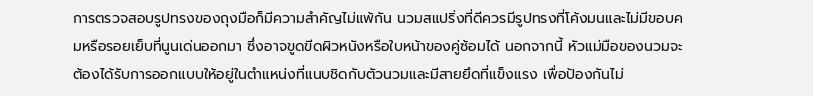การตรวจสอบรูปทรงของถุงมือก็มีความสำคัญไม่แพ้กัน นวมสแปริ่งที่ดีควรมีรูปทรงที่โค้งมนและไม่มีขอบคมหรือรอยเย็บที่นูนเด่นออกมา ซึ่งอาจขูดขีดผิวหนังหรือใบหน้าของคู่ซ้อมได้ นอกจากนี้ หัวแม่มือของนวมจะต้องได้รับการออกแบบให้อยู่ในตำแหน่งที่แนบชิดกับตัวนวมและมีสายยึดที่แข็งแรง เพื่อป้องกันไม่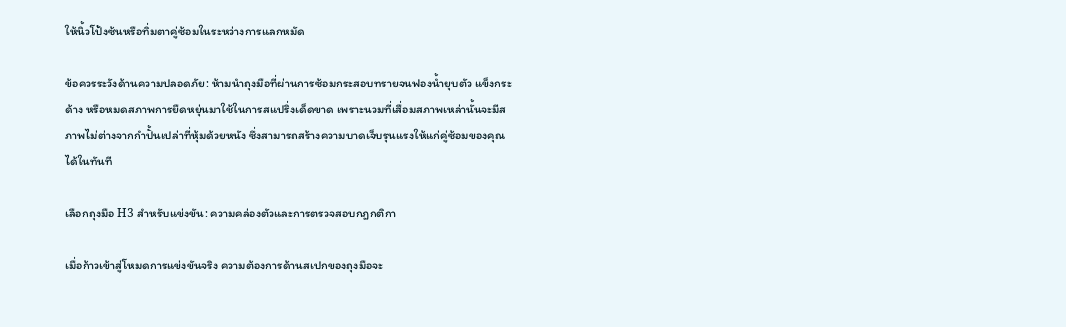ให้นิ้วโป้งซ้นหรือทิ่มตาคู่ซ้อมในระหว่างการแลกหมัด

ข้อควรระวังด้านความปลอดภัย: ห้ามนำถุงมือที่ผ่านการซ้อมกระสอบทรายจนฟองน้ำยุบตัว แข็งกระด้าง หรือหมดสภาพการยืดหยุ่นมาใช้ในการสแปริ่งเด็ดขาด เพราะนวมที่เสื่อมสภาพเหล่านั้นจะมีสภาพไม่ต่างจากกำปั้นเปล่าที่หุ้มด้วยหนัง ซึ่งสามารถสร้างความบาดเจ็บรุนแรงให้แก่คู่ซ้อมของคุณได้ในทันที

เลือกถุงมือ H3 สำหรับแข่งขัน: ความคล่องตัวและการตรวจสอบกฎกติกา

เมื่อก้าวเข้าสู่โหมดการแข่งขันจริง ความต้องการด้านสเปกของถุงมือจะ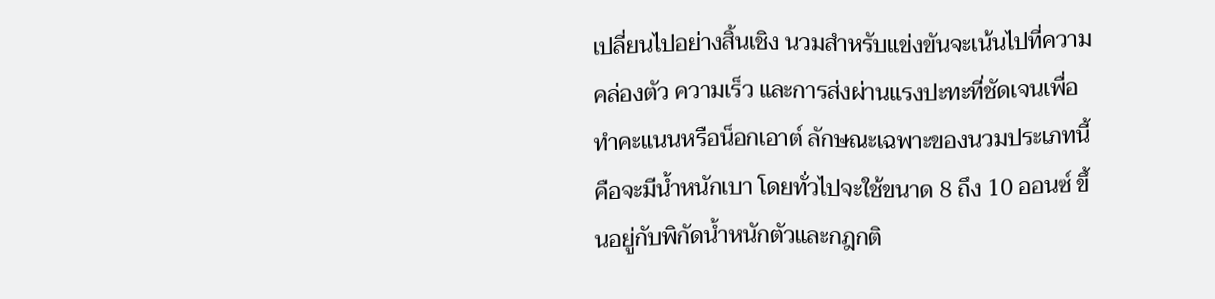เปลี่ยนไปอย่างสิ้นเชิง นวมสำหรับแข่งขันจะเน้นไปที่ความคล่องตัว ความเร็ว และการส่งผ่านแรงปะทะที่ชัดเจนเพื่อทำคะแนนหรือน็อกเอาต์ ลักษณะเฉพาะของนวมประเภทนี้คือจะมีน้ำหนักเบา โดยทั่วไปจะใช้ขนาด 8 ถึง 10 ออนซ์ ขึ้นอยู่กับพิกัดน้ำหนักตัวและกฎกติ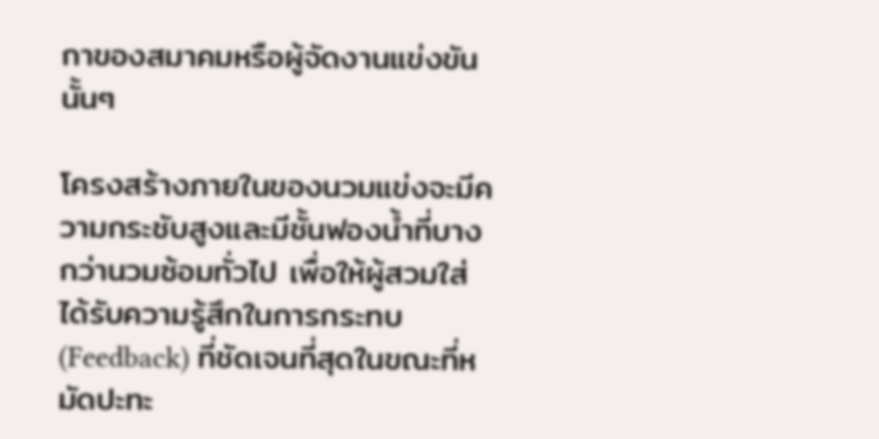กาของสมาคมหรือผู้จัดงานแข่งขันนั้นๆ

โครงสร้างภายในของนวมแข่งจะมีความกระชับสูงและมีชั้นฟองน้ำที่บางกว่านวมซ้อมทั่วไป เพื่อให้ผู้สวมใส่ได้รับความรู้สึกในการกระทบ (Feedback) ที่ชัดเจนที่สุดในขณะที่หมัดปะทะ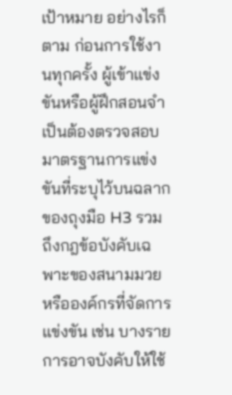เป้าหมาย อย่างไรก็ตาม ก่อนการใช้งานทุกครั้ง ผู้เข้าแข่งขันหรือผู้ฝึกสอนจำเป็นต้องตรวจสอบมาตรฐานการแข่งขันที่ระบุไว้บนฉลากของถุงมือ H3 รวมถึงกฎข้อบังคับเฉพาะของสนามมวยหรือองค์กรที่จัดการแข่งขัน เช่น บางรายการอาจบังคับให้ใช้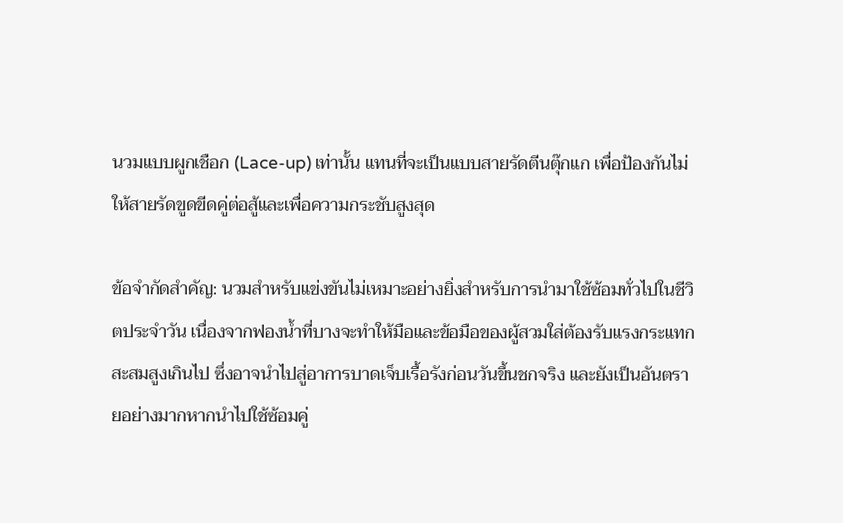นวมแบบผูกเชือก (Lace-up) เท่านั้น แทนที่จะเป็นแบบสายรัดตีนตุ๊กแก เพื่อป้องกันไม่ให้สายรัดขูดขีดคู่ต่อสู้และเพื่อความกระชับสูงสุด

ข้อจำกัดสำคัญ: นวมสำหรับแข่งขันไม่เหมาะอย่างยิ่งสำหรับการนำมาใช้ซ้อมทั่วไปในชีวิตประจำวัน เนื่องจากฟองน้ำที่บางจะทำให้มือและข้อมือของผู้สวมใส่ต้องรับแรงกระแทกสะสมสูงเกินไป ซึ่งอาจนำไปสู่อาการบาดเจ็บเรื้อรังก่อนวันขึ้นชกจริง และยังเป็นอันตรายอย่างมากหากนำไปใช้ซ้อมคู่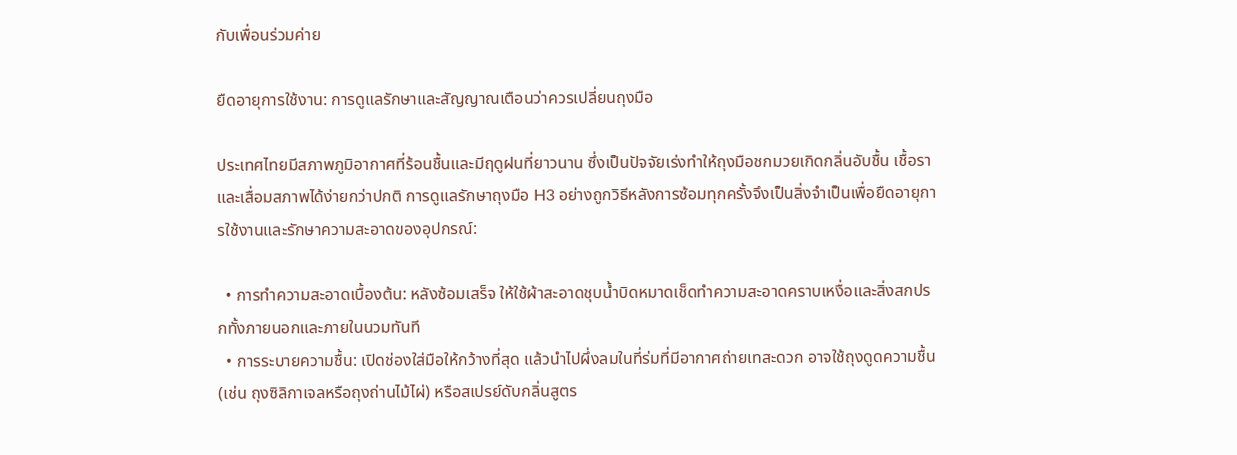กับเพื่อนร่วมค่าย

ยืดอายุการใช้งาน: การดูแลรักษาและสัญญาณเตือนว่าควรเปลี่ยนถุงมือ

ประเทศไทยมีสภาพภูมิอากาศที่ร้อนชื้นและมีฤดูฝนที่ยาวนาน ซึ่งเป็นปัจจัยเร่งทำให้ถุงมือชกมวยเกิดกลิ่นอับชื้น เชื้อรา และเสื่อมสภาพได้ง่ายกว่าปกติ การดูแลรักษาถุงมือ H3 อย่างถูกวิธีหลังการซ้อมทุกครั้งจึงเป็นสิ่งจำเป็นเพื่อยืดอายุการใช้งานและรักษาความสะอาดของอุปกรณ์:

  • การทำความสะอาดเบื้องต้น: หลังซ้อมเสร็จ ให้ใช้ผ้าสะอาดชุบน้ำบิดหมาดเช็ดทำความสะอาดคราบเหงื่อและสิ่งสกปรกทั้งภายนอกและภายในนวมทันที
  • การระบายความชื้น: เปิดช่องใส่มือให้กว้างที่สุด แล้วนำไปผึ่งลมในที่ร่มที่มีอากาศถ่ายเทสะดวก อาจใช้ถุงดูดความชื้น (เช่น ถุงซิลิกาเจลหรือถุงถ่านไม้ไผ่) หรือสเปรย์ดับกลิ่นสูตร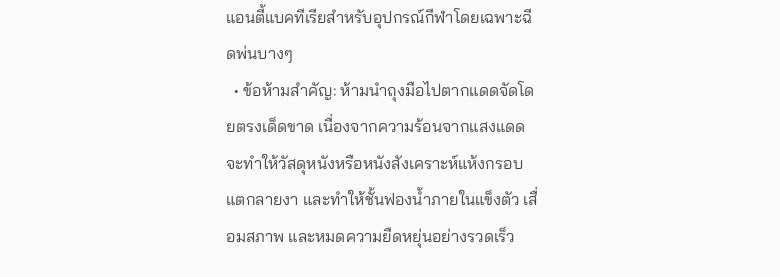แอนตี้แบคทีเรียสำหรับอุปกรณ์กีฬาโดยเฉพาะฉีดพ่นบางๆ
  • ข้อห้ามสำคัญ: ห้ามนำถุงมือไปตากแดดจัดโดยตรงเด็ดขาด เนื่องจากความร้อนจากแสงแดดจะทำให้วัสดุหนังหรือหนังสังเคราะห์แห้งกรอบ แตกลายงา และทำให้ชั้นฟองน้ำภายในแข็งตัว เสื่อมสภาพ และหมดความยืดหยุ่นอย่างรวดเร็ว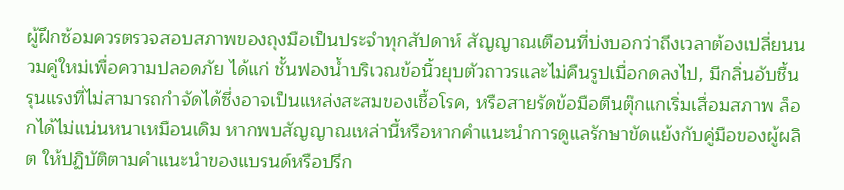ผู้ฝึกซ้อมควรตรวจสอบสภาพของถุงมือเป็นประจำทุกสัปดาห์ สัญญาณเตือนที่บ่งบอกว่าถึงเวลาต้องเปลี่ยนนวมคู่ใหม่เพื่อความปลอดภัย ได้แก่ ชั้นฟองน้ำบริเวณข้อนิ้วยุบตัวถาวรและไม่คืนรูปเมื่อกดลงไป, มีกลิ่นอับชื้นรุนแรงที่ไม่สามารถกำจัดได้ซึ่งอาจเป็นแหล่งสะสมของเชื้อโรค, หรือสายรัดข้อมือตีนตุ๊กแกเริ่มเสื่อมสภาพ ล็อกได้ไม่แน่นหนาเหมือนเดิม หากพบสัญญาณเหล่านี้หรือหากคำแนะนำการดูแลรักษาขัดแย้งกับคู่มือของผู้ผลิต ให้ปฏิบัติตามคำแนะนำของแบรนด์หรือปรึก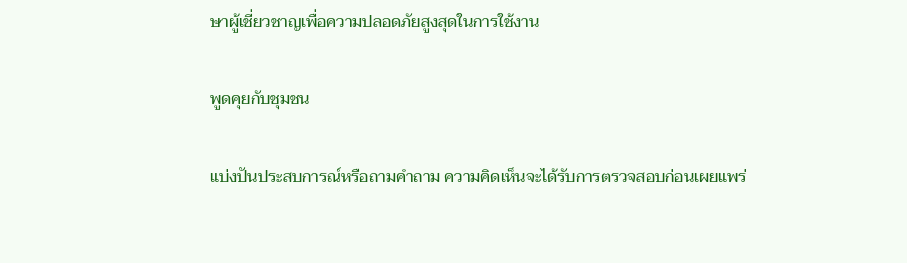ษาผู้เชี่ยวชาญเพื่อความปลอดภัยสูงสุดในการใช้งาน

พูดคุยกับชุมชน

แบ่งปันประสบการณ์หรือถามคำถาม ความคิดเห็นจะได้รับการตรวจสอบก่อนเผยแพร่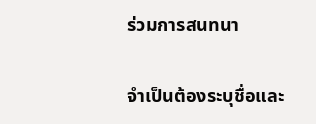ร่วมการสนทนา

จำเป็นต้องระบุชื่อและ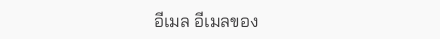อีเมล อีเมลของ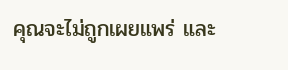คุณจะไม่ถูกเผยแพร่ และ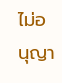ไม่อนุญา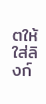ตให้ใส่ลิงก์